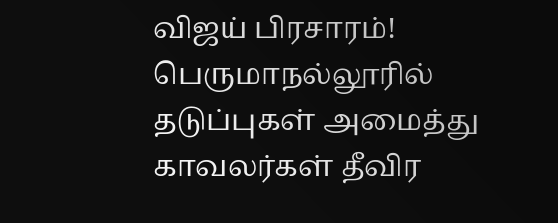விஜய் பிரசாரம்! பெருமாநல்லூரில் தடுப்புகள் அமைத்து காவலர்கள் தீவிர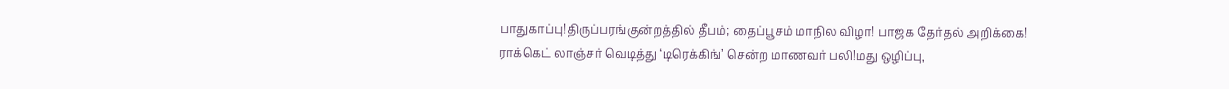பாதுகாப்பு!திருப்பரங்குன்றத்தில் தீபம்; தைப்பூசம் மாநில விழா! பாஜக தேர்தல் அறிக்கை! ராக்கெட் லாஞ்சர் வெடித்து ‘டிரெக்கிங்’ சென்ற மாணவர் பலி!மது ஒழிப்பு,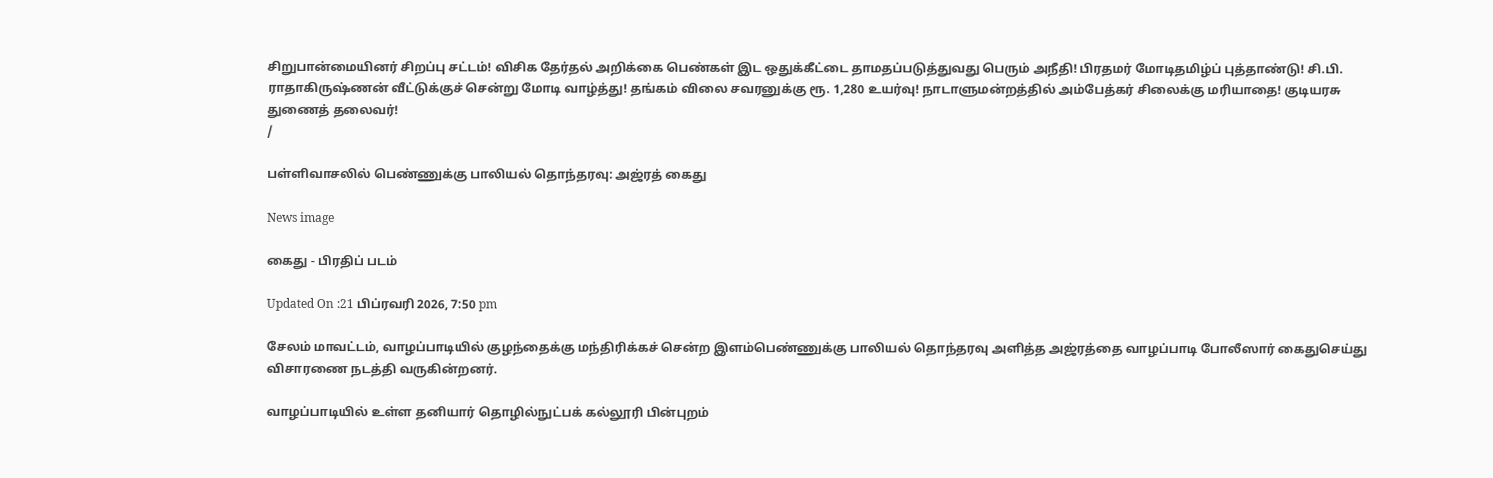சிறுபான்மையினர் சிறப்பு சட்டம்! விசிக தேர்தல் அறிக்கை பெண்கள் இட ஒதுக்கீட்டை தாமதப்படுத்துவது பெரும் அநீதி! பிரதமர் மோடிதமிழ்ப் புத்தாண்டு! சி.பி. ராதாகிருஷ்ணன் வீட்டுக்குச் சென்று மோடி வாழ்த்து! தங்கம் விலை சவரனுக்கு ரூ. 1,280 உயர்வு! நாடாளுமன்றத்தில் அம்பேத்கர் சிலைக்கு மரியாதை! குடியரசு துணைத் தலைவர்!
/

பள்ளிவாசலில் பெண்ணுக்கு பாலியல் தொந்தரவு: அஜ்ரத் கைது

News image

கைது - பிரதிப் படம்

Updated On :21 பிப்ரவரி 2026, 7:50 pm

சேலம் மாவட்டம், வாழப்பாடியில் குழந்தைக்கு மந்திரிக்கச் சென்ற இளம்பெண்ணுக்கு பாலியல் தொந்தரவு அளித்த அஜ்ரத்தை வாழப்பாடி போலீஸார் கைதுசெய்து விசாரணை நடத்தி வருகின்றனர்.

வாழப்பாடியில் உள்ள தனியார் தொழில்நுட்பக் கல்லூரி பின்புறம்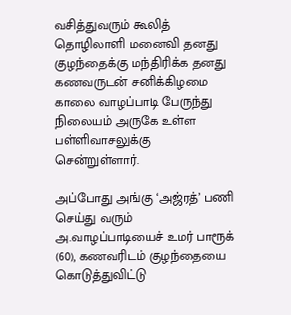வசித்துவரும் கூலித் தொழிலாளி மனைவி தனது குழந்தைக்கு மந்திரிக்க தனது கணவருடன் சனிக்கிழமை காலை வாழப்பாடி பேருந்து நிலையம் அருகே உள்ள பள்ளிவாசலுக்கு சென்றுள்ளார்.

அப்போது அங்கு ‘அஜ்ரத்’ பணி செய்து வரும் அ.வாழப்பாடியைச் உமர் பாரூக் (60), கணவரிடம் குழந்தையை கொடுத்துவிட்டு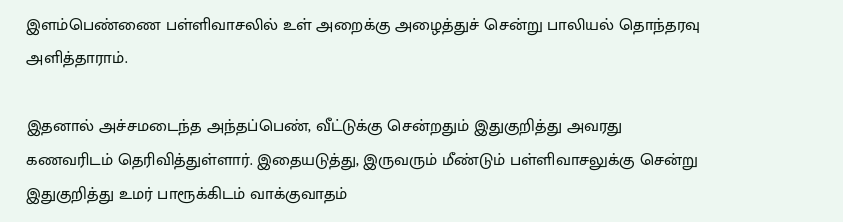இளம்பெண்ணை பள்ளிவாசலில் உள் அறைக்கு அழைத்துச் சென்று பாலியல் தொந்தரவு அளித்தாராம்.

இதனால் அச்சமடைந்த அந்தப்பெண், வீட்டுக்கு சென்றதும் இதுகுறித்து அவரது கணவரிடம் தெரிவித்துள்ளார். இதையடுத்து, இருவரும் மீண்டும் பள்ளிவாசலுக்கு சென்று இதுகுறித்து உமர் பாரூக்கிடம் வாக்குவாதம்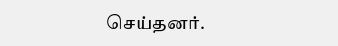செய்தனர்.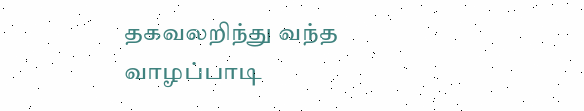தகவலறிந்து வந்த வாழப்பாடி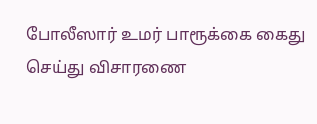போலீஸார் உமர் பாரூக்கை கைது செய்து விசாரணை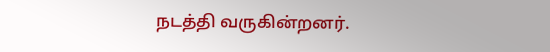நடத்தி வருகின்றனர்.